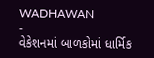WADHAWAN
-
વેકેશનમાં બાળકોમાં ધાર્મિક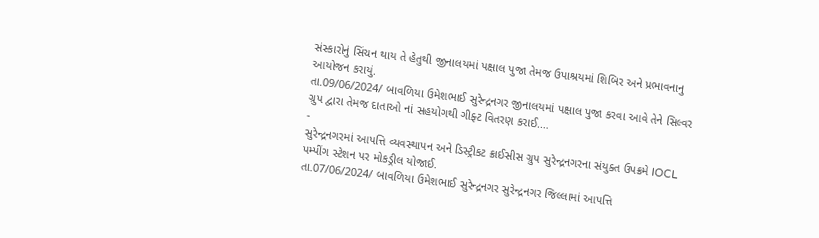સંસ્કારોનું સિંચન થાય તે હેતુથી જીનાલયમાં પક્ષાલ પુજા તેમજ ઉપાશ્રયમાં શિબિર અને પ્રભાવનાનુ આયોજન કરાયું.
તા.09/06/2024/ બાવળિયા ઉમેશભાઈ સુરેન્દ્રનગર જીનાલયમાં પક્ષાલ પુજા કરવા આવે તેને સિલ્વર ગ્રુપ દ્વારા તેમજ દાતાઓ નાં સહયોગથી ગીફ્ટ વિતરણ કરાઈ.…
-
સુરેન્દ્રનગરમાં આપત્તિ વ્યવસ્થાપન અને ડિસ્ટ્રીકટ ક્રાઈસીસ ગ્રુપ સુરેન્દ્રનગરના સંયુક્ત ઉપક્રમે IOCL પમ્પીંગ સ્ટેશન પર મોકડ્રીલ યોજાઈ.
તા.07/06/2024/ બાવળિયા ઉમેશભાઈ સુરેન્દ્રનગર સુરેન્દ્રનગર જિલ્લામાં આપત્તિ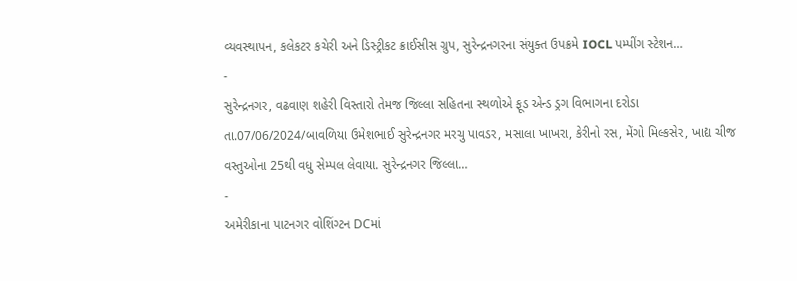વ્યવસ્થાપન, કલેકટર કચેરી અને ડિસ્ટ્રીકટ ક્રાઈસીસ ગ્રુપ, સુરેન્દ્રનગરના સંયુક્ત ઉપક્રમે IOCL પમ્પીંગ સ્ટેશન…
-
સુરેન્દ્રનગર, વઢવાણ શહેરી વિસ્તારો તેમજ જિલ્લા સહિતના સ્થળોએ ફૂડ એન્ડ ડ્રગ વિભાગના દરોડા
તા.07/06/2024/બાવળિયા ઉમેશભાઈ સુરેન્દ્રનગર મરચુ પાવડર, મસાલા ખાખરા, કેરીનો રસ, મેંગો મિલ્કસેર, ખાદ્ય ચીજ વસ્તુઓના 25થી વધુ સેમ્પલ લેવાયા. સુરેન્દ્રનગર જિલ્લા…
-
અમેરીકાના પાટનગર વોશિંગ્ટન DCમાં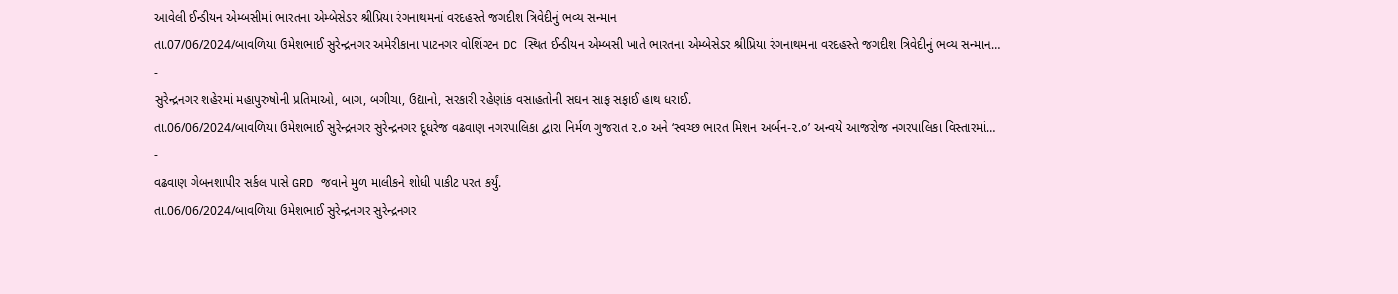આવેલી ઈન્ડીયન એમ્બસીમાં ભારતના એમ્બેસેડર શ્રીપ્રિયા રંગનાથમનાં વરદહસ્તે જગદીશ ત્રિવેદીનું ભવ્ય સન્માન
તા.07/06/2024/બાવળિયા ઉમેશભાઈ સુરેન્દ્રનગર અમેરીકાના પાટનગર વોશિંગ્ટન DC સ્થિત ઈન્ડીયન એમ્બસી ખાતે ભારતના એમ્બેસેડર શ્રીપ્રિયા રંગનાથમના વરદહસ્તે જગદીશ ત્રિવેદીનું ભવ્ય સન્માન…
-
સુરેન્દ્રનગર શહેરમાં મહાપુરુષોની પ્રતિમાઓ, બાગ, બગીચા, ઉદ્યાનો, સરકારી રહેણાંક વસાહતોની સઘન સાફ સફાઈ હાથ ધરાઈ.
તા.06/06/2024/બાવળિયા ઉમેશભાઈ સુરેન્દ્રનગર સુરેન્દ્રનગર દૂધરેજ વઢવાણ નગરપાલિકા દ્વારા નિર્મળ ગુજરાત ૨.૦ અને ‘સ્વચ્છ ભારત મિશન અર્બન-૨.૦’ અન્વયે આજરોજ નગરપાલિકા વિસ્તારમાં…
-
વઢવાણ ગેબનશાપીર સર્કલ પાસે GRD જવાને મુળ માલીકને શોધી પાકીટ પરત કર્યું.
તા.06/06/2024/બાવળિયા ઉમેશભાઈ સુરેન્દ્રનગર સુરેન્દ્રનગર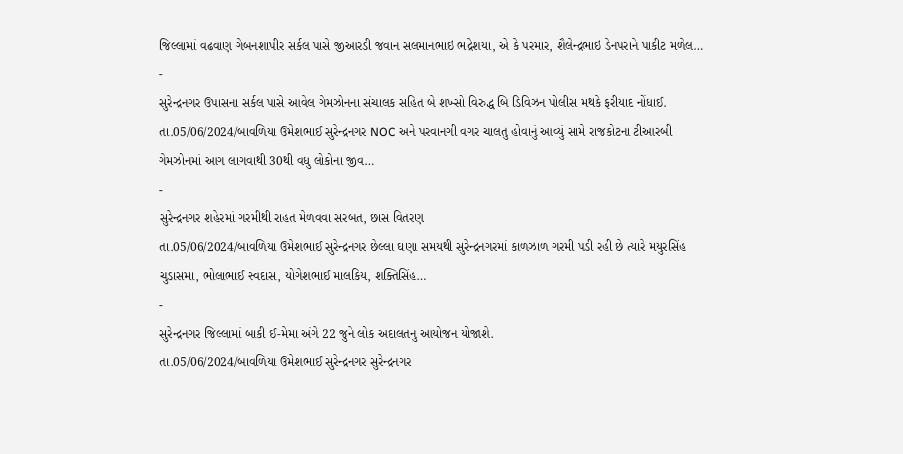જિલ્લામાં વઢવાણ ગેબનશાપીર સર્કલ પાસે જીઆરડી જવાન સલમાનભાઇ ભદ્રેશયા, એ કે પરમાર, શૈલેન્દ્રભાઇ ડેનપરાને પાકીટ મળેલ…
-
સુરેન્દ્રનગર ઉપાસના સર્કલ પાસે આવેલ ગેમઝોનના સંચાલક સહિત બે શખ્સો વિરુદ્ધ બિ ડિવિઝન પોલીસ મથકે ફરીયાદ નોંધાઈ.
તા.05/06/2024/બાવળિયા ઉમેશભાઈ સુરેન્દ્રનગર NOC અને પરવાનગી વગર ચાલતુ હોવાનું આવ્યું સામે રાજકોટના ટીઆરબી ગેમઝોનમાં આગ લાગવાથી 30થી વધુ લોકોના જીવ…
-
સુરેન્દ્રનગર શહેરમાં ગરમીથી રાહત મેળવવા સરબત, છાસ વિતરણ
તા.05/06/2024/બાવળિયા ઉમેશભાઈ સુરેન્દ્રનગર છેલ્લા ઘણા સમયથી સુરેન્દ્રનગરમાં કાળઝાળ ગરમી પડી રહી છે ત્યારે મયુરસિંહ ચુડાસમા, ભોલાભાઈ સ્વદાસ, યોગેશભાઈ માલકિય, શક્તિસિંહ…
-
સુરેન્દ્રનગર જિલ્લામાં બાકી ઈ-મેમા અંગે 22 જુને લોક અદાલતનુ આયોજન યોજાશે.
તા.05/06/2024/બાવળિયા ઉમેશભાઈ સુરેન્દ્રનગર સુરેન્દ્રનગર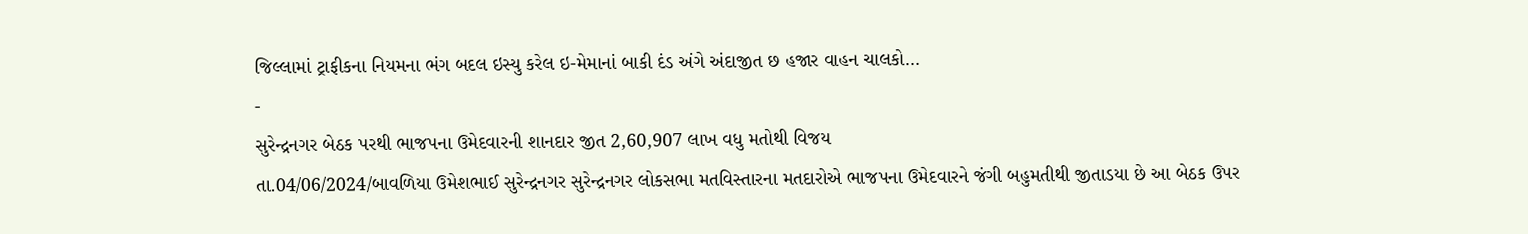જિલ્લામાં ટ્રાફીકના નિયમના ભંગ બદલ ઇસ્યુ કરેલ ઇ-મેમાનાં બાકી દંડ અંગે અંદાજીત છ હજાર વાહન ચાલકો…
-
સુરેન્દ્રનગર બેઠક પરથી ભાજપના ઉમેદવારની શાનદાર જીત 2,60,907 લાખ વધુ મતોથી વિજય
તા.04/06/2024/બાવળિયા ઉમેશભાઈ સુરેન્દ્રનગર સુરેન્દ્રનગર લોકસભા મતવિસ્તારના મતદારોએ ભાજપના ઉમેદવારને જંગી બહુમતીથી જીતાડયા છે આ બેઠક ઉપર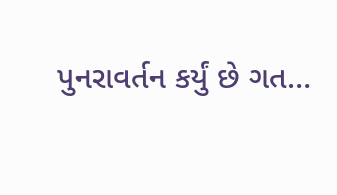પુનરાવર્તન કર્યું છે ગત…